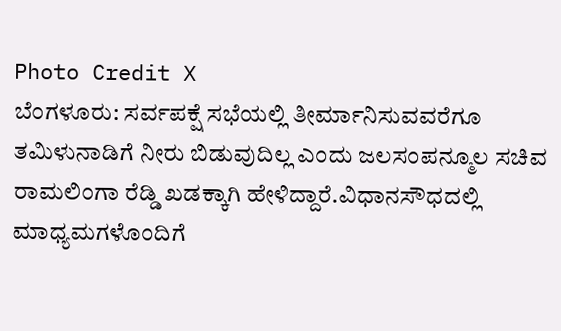Photo Credit X
ಬೆಂಗಳೂರು: ಸರ್ವಪಕ್ಷೆ ಸಭೆಯಲ್ಲಿ ತೀರ್ಮಾನಿಸುವವರೆಗೂ ತಮಿಳುನಾಡಿಗೆ ನೀರು ಬಿಡುವುದಿಲ್ಲ ಎಂದು ಜಲಸಂಪನ್ಮೂಲ ಸಚಿವ ರಾಮಲಿಂಗಾ ರೆಡ್ಡಿ ಖಡಕ್ಕಾಗಿ ಹೇಳಿದ್ದಾರೆ.ವಿಧಾನಸೌಧದಲ್ಲಿ ಮಾಧ್ಯಮಗಳೊಂದಿಗೆ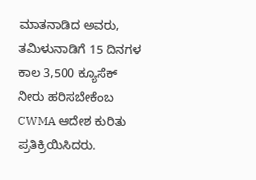ಮಾತನಾಡಿದ ಅವರು, ತಮಿಳುನಾಡಿಗೆ 15 ದಿನಗಳ ಕಾಲ 3,500 ಕ್ಯೂಸೆಕ್ ನೀರು ಹರಿಸಬೇಕೆಂಬ CWMA ಆದೇಶ ಕುರಿತು ಪ್ರತಿಕ್ರಿಯಿಸಿದರು.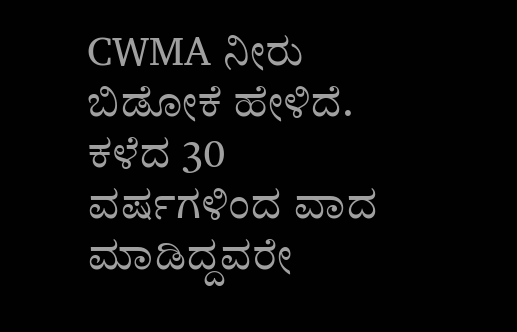CWMA ನೀರು ಬಿಡೋಕೆ ಹೇಳಿದೆ. ಕಳೆದ 30 ವರ್ಷಗಳಿಂದ ವಾದ ಮಾಡಿದ್ದವರೇ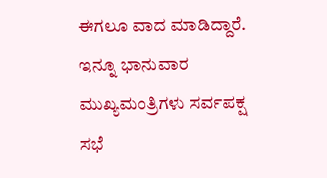ಈಗಲೂ ವಾದ ಮಾಡಿದ್ದಾರೆ. ಇನ್ನೂ ಭಾನುವಾರ ಮುಖ್ಯಮಂತ್ರಿಗಳು ಸರ್ವಪಕ್ಷ ಸಭೆ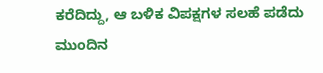ಕರೆದಿದ್ದು, ಆ ಬಳಿಕ ವಿಪಕ್ಷಗಳ ಸಲಹೆ ಪಡೆದು ಮುಂದಿನ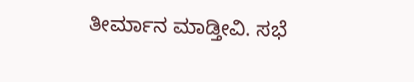ತೀರ್ಮಾನ ಮಾಡ್ತೀವಿ. ಸಭೆ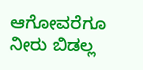ಆಗೋವರೆಗೂ ನೀರು ಬಿಡಲ್ಲ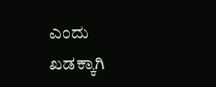ಎಂದು ಖಡಕ್ಕಾಗಿ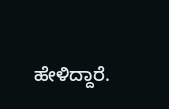ಹೇಳಿದ್ದಾರೆ.